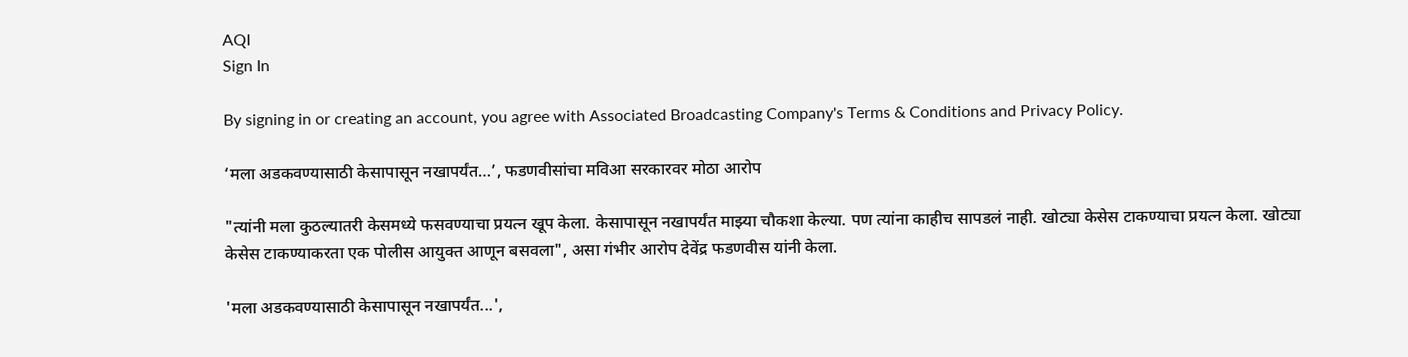AQI
Sign In

By signing in or creating an account, you agree with Associated Broadcasting Company's Terms & Conditions and Privacy Policy.

‘मला अडकवण्यासाठी केसापासून नखापर्यंत…’, फडणवीसांचा मविआ सरकारवर मोठा आरोप

"त्यांनी मला कुठल्यातरी केसमध्ये फसवण्याचा प्रयत्न खूप केला. केसापासून नखापर्यंत माझ्या चौकशा केल्या. पण त्यांना काहीच सापडलं नाही. खोट्या केसेस टाकण्याचा प्रयत्न केला. खोट्या केसेस टाकण्याकरता एक पोलीस आयुक्त आणून बसवला", असा गंभीर आरोप देवेंद्र फडणवीस यांनी केला.

'मला अडकवण्यासाठी केसापासून नखापर्यंत...',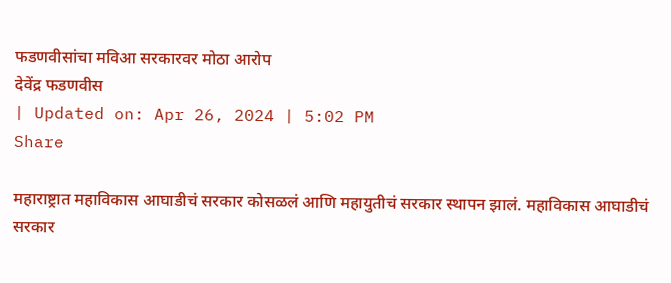फडणवीसांचा मविआ सरकारवर मोठा आरोप
देवेंद्र फडणवीस
| Updated on: Apr 26, 2024 | 5:02 PM
Share

महाराष्ट्रात महाविकास आघाडीचं सरकार कोसळलं आणि महायुतीचं सरकार स्थापन झालं. महाविकास आघाडीचं सरकार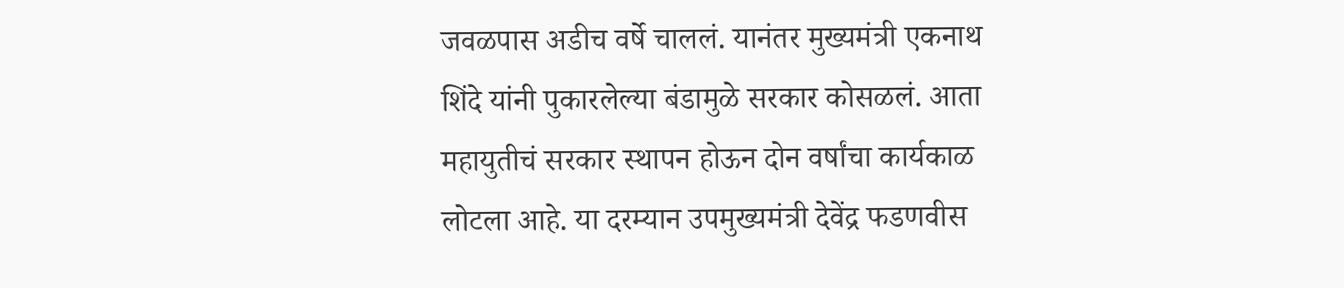जवळपास अडीच वर्षे चाललं. यानंतर मुख्यमंत्री एकनाथ शिंदे यांनी पुकारलेल्या बंडामुळे सरकार कोसळलं. आता महायुतीचं सरकार स्थापन होऊन दोन वर्षांचा कार्यकाळ लोटला आहे. या दरम्यान उपमुख्यमंत्री देवेंद्र फडणवीस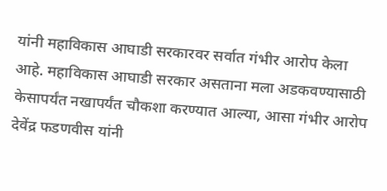यांनी महाविकास आघाडी सरकारवर सर्वात गंभीर आरोप केला आहे. महाविकास आघाडी सरकार असताना मला अडकवण्यासाठी केसापर्यंत नखापर्यंत चौकशा करण्यात आल्या, आसा गंभीर आरोप देवेंद्र फडणवीस यांनी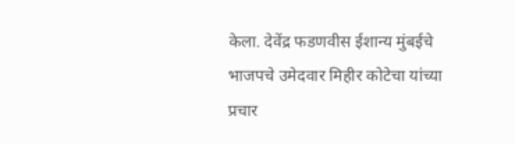केला. देवेंद्र फडणवीस ईशान्य मुंबईचे भाजपचे उमेदवार मिहीर कोटेचा यांच्या प्रचार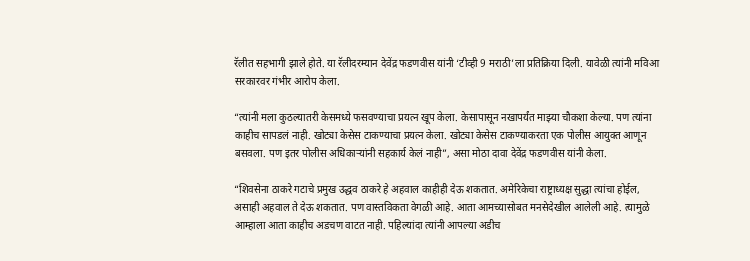रॅलीत सहभागी झाले होते. या रॅलीदरम्यान देवेंद्र फडणवीस यांनी ‘टीव्ही 9 मराठी’ला प्रतिक्रिया दिली. यावेळी त्यांनी मविआ सरकारवर गंभीर आरोप केला.

“त्यांनी मला कुठल्यातरी केसमध्ये फसवण्याचा प्रयत्न खूप केला. केसापासून नखापर्यंत माझ्या चौकशा केल्या. पण त्यांना काहीच सापडलं नाही. खोट्या केसेस टाकण्याचा प्रयत्न केला. खोट्या केसेस टाकण्याकरता एक पोलीस आयुक्त आणून बसवला. पण इतर पोलीस अधिकाऱ्यांनी सहकार्य केलं नाही”, असा मोठा दावा देवेंद्र फडणवीस यांनी केला.

“शिवसेना ठाकरे गटाचे प्रमुख उद्धव ठाकरे हे अहवाल काहीही देऊ शकतात. अमेरिकेचा राष्ट्राध्यक्ष सुद्धा त्यांचा होईल, असाही अहवाल ते देऊ शकतात. पण वास्तविकता वेगळी आहे. आता आमच्यासोबत मनसेदेखील आलेली आहे. त्यामुळे आम्हाला आता काहीच अडचण वाटत नाही. पहिल्यांदा त्यांनी आपल्या अडीच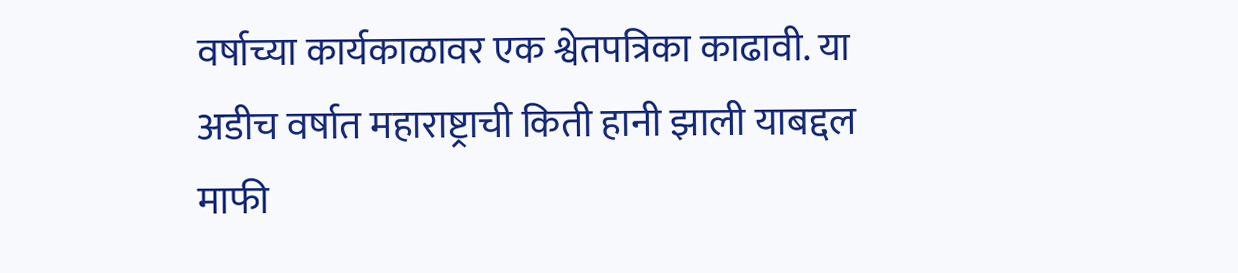वर्षाच्या कार्यकाळावर एक श्वेतपत्रिका काढावी. या अडीच वर्षात महाराष्ट्राची किती हानी झाली याबद्दल माफी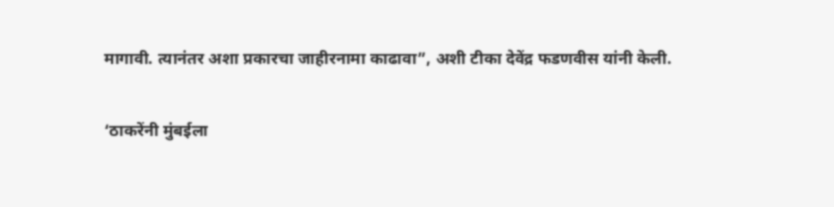मागावी. त्यानंतर अशा प्रकारचा जाहीरनामा काढावा”, अशी टीका देवेंद्र फडणवीस यांनी केली.

‘ठाकरेंनी मुंबईला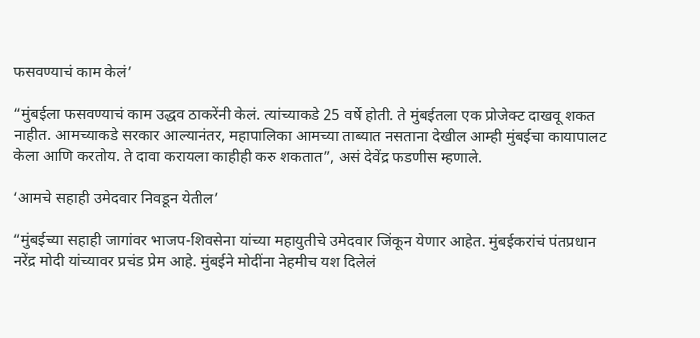फसवण्याचं काम केलं’

“मुंबईला फसवण्याचं काम उद्धव ठाकरेंनी केलं. त्यांच्याकडे 25 वर्षे होती. ते मुंबईतला एक प्रोजेक्ट दाखवू शकत नाहीत. आमच्याकडे सरकार आल्यानंतर, महापालिका आमच्या ताब्यात नसताना देखील आम्ही मुंबईचा कायापालट केला आणि करतोय. ते दावा करायला काहीही करु शकतात”, असं देवेंद्र फडणीस म्हणाले.

‘आमचे सहाही उमेदवार निवडून येतील’

“मुंबईच्या सहाही जागांवर भाजप-शिवसेना यांच्या महायुतीचे उमेदवार जिंकून येणार आहेत. मुंबईकरांचं पंतप्रधान नरेंद्र मोदी यांच्यावर प्रचंड प्रेम आहे. मुंबईने मोदींना नेहमीच यश दिलेलं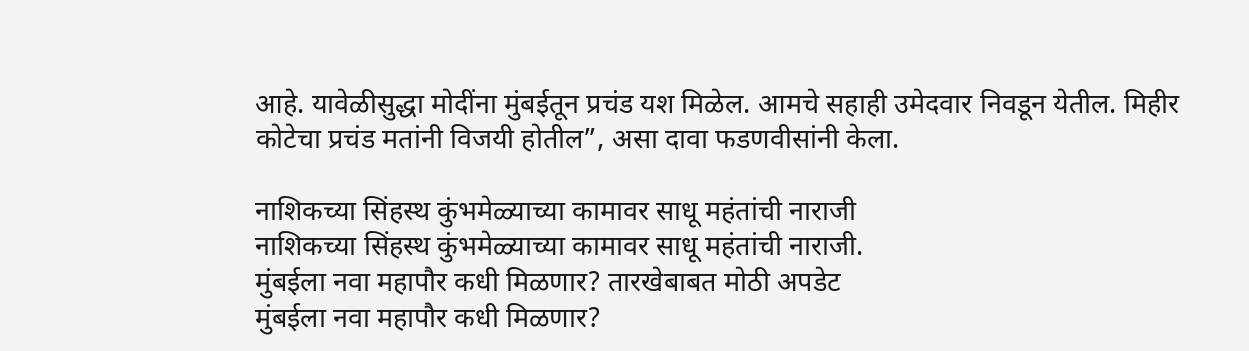आहे. यावेळीसुद्धा मोदींना मुंबईतून प्रचंड यश मिळेल. आमचे सहाही उमेदवार निवडून येतील. मिहीर कोटेचा प्रचंड मतांनी विजयी होतील”, असा दावा फडणवीसांनी केला.

नाशिकच्या सिंहस्थ कुंभमेळ्याच्या कामावर साधू महंतांची नाराजी
नाशिकच्या सिंहस्थ कुंभमेळ्याच्या कामावर साधू महंतांची नाराजी.
मुंबईला नवा महापौर कधी मिळणार? तारखेबाबत मोठी अपडेट
मुंबईला नवा महापौर कधी मिळणार?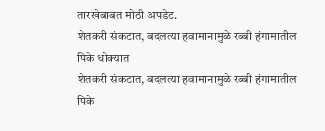तारखेबाबत मोठी अपडेट.
शेतकरी संकटात, बदलत्या हवामानामुळे रब्बी हंगामातील पिके धोक्यात
शेतकरी संकटात, बदलत्या हवामानामुळे रब्बी हंगामातील पिके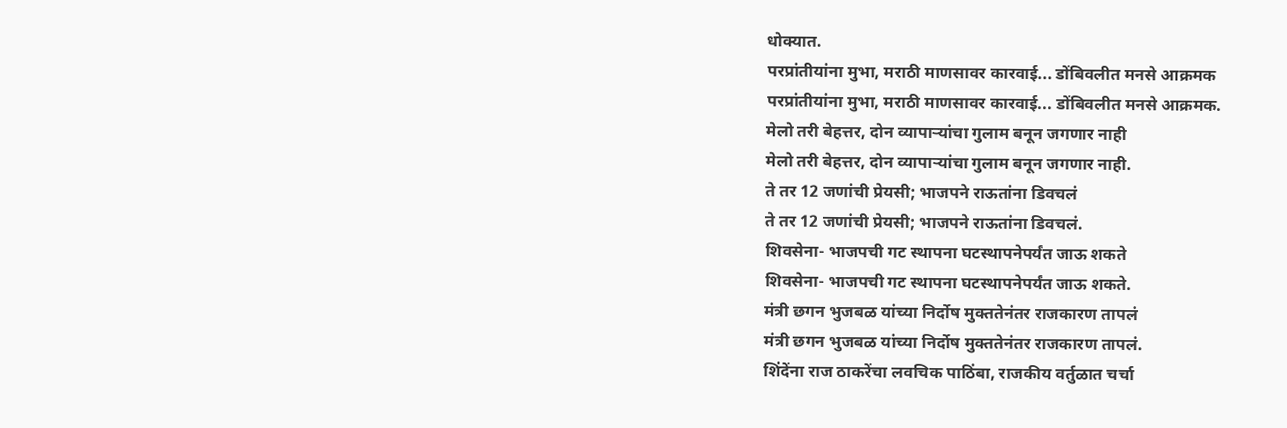धोक्यात.
परप्रांतीयांना मुभा, मराठी माणसावर कारवाई... डोंबिवलीत मनसे आक्रमक
परप्रांतीयांना मुभा, मराठी माणसावर कारवाई... डोंबिवलीत मनसे आक्रमक.
मेलो तरी बेहत्तर, दोन व्यापाऱ्यांचा गुलाम बनून जगणार नाही
मेलो तरी बेहत्तर, दोन व्यापाऱ्यांचा गुलाम बनून जगणार नाही.
ते तर 12 जणांची प्रेयसी; भाजपने राऊतांना डिवचलं
ते तर 12 जणांची प्रेयसी; भाजपने राऊतांना डिवचलं.
शिवसेना- भाजपची गट स्थापना घटस्थापनेपर्यंत जाऊ शकते
शिवसेना- भाजपची गट स्थापना घटस्थापनेपर्यंत जाऊ शकते.
मंत्री छगन भुजबळ यांच्या निर्दोष मुक्ततेनंतर राजकारण तापलं
मंत्री छगन भुजबळ यांच्या निर्दोष मुक्ततेनंतर राजकारण तापलं.
शिंदेंना राज ठाकरेंचा लवचिक पाठिंबा, राजकीय वर्तुळात चर्चा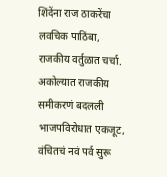शिंदेंना राज ठाकरेंचा लवचिक पाठिंबा, राजकीय वर्तुळात चर्चा.
अकोल्यात राजकीय समीकरणं बदलली भाजपविरोधात एकजूट, वंचितचं नवं पर्व सुरू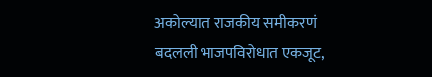अकोल्यात राजकीय समीकरणं बदलली भाजपविरोधात एकजूट,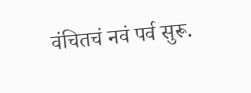वंचितचं नवं पर्व सुरू.